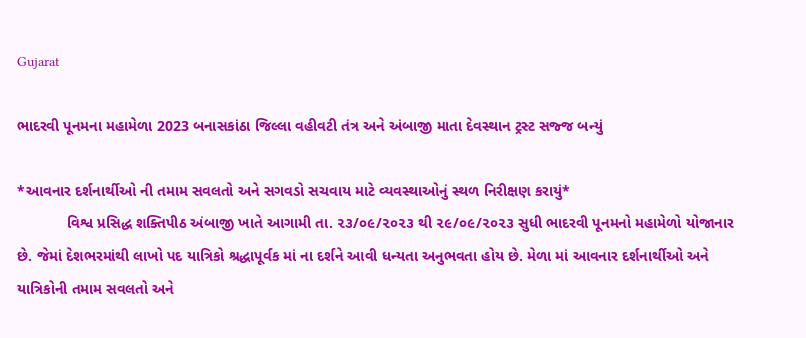Gujarat

ભાદરવી પૂનમના મહામેળા 2023 બનાસકાંઠા જિલ્લા વહીવટી તંત્ર અને અંબાજી માતા દેવસ્થાન ટ્રસ્ટ સજ્જ બન્યું

*આવનાર દર્શનાર્થીઓ ની તમામ સવલતો અને સગવડો સચવાય માટે વ્યવસ્થાઓનું સ્થળ નિરીક્ષણ કરાયું*
            વિશ્વ પ્રસિદ્ધ શક્તિપીઠ અંબાજી ખાતે આગામી તા. ૨૩/૦૯/૨૦૨૩ થી ૨૯/૦૯/૨૦૨૩ સુધી ભાદરવી પૂનમનો મહામેળો યોજાનાર છે. જેમાં દેશભરમાંથી લાખો પદ યાત્રિકો શ્રદ્ધાપૂર્વક માં ના દર્શને આવી ધન્યતા અનુભવતા હોય છે. મેળા માં આવનાર દર્શનાર્થીઓ અને યાત્રિકોની તમામ સવલતો અને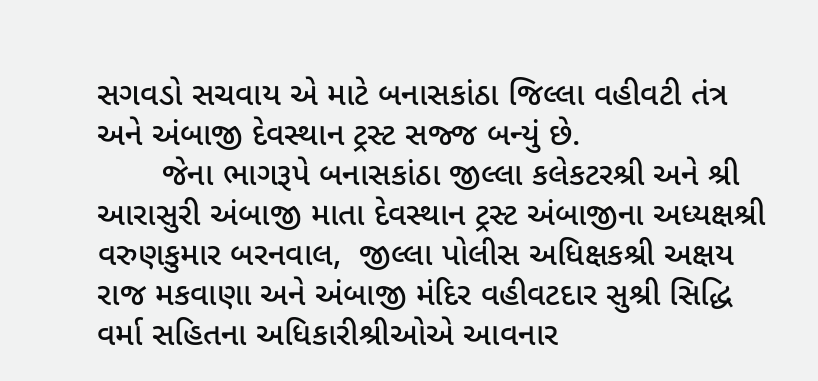સગવડો સચવાય એ માટે બનાસકાંઠા જિલ્લા વહીવટી તંત્ર અને અંબાજી દેવસ્થાન ટ્રસ્ટ સજ્જ બન્યું છે.
       જેના ભાગરૂપે બનાસકાંઠા જીલ્લા કલેકટરશ્રી અને શ્રી આરાસુરી અંબાજી માતા દેવસ્થાન ટ્રસ્ટ અંબાજીના અધ્યક્ષશ્રી વરુણકુમાર બરનવાલ,  જીલ્લા પોલીસ અધિક્ષકશ્રી અક્ષય રાજ મકવાણા અને અંબાજી મંદિર વહીવટદાર સુશ્રી સિદ્ધિ વર્મા સહિતના અધિકારીશ્રીઓએ આવનાર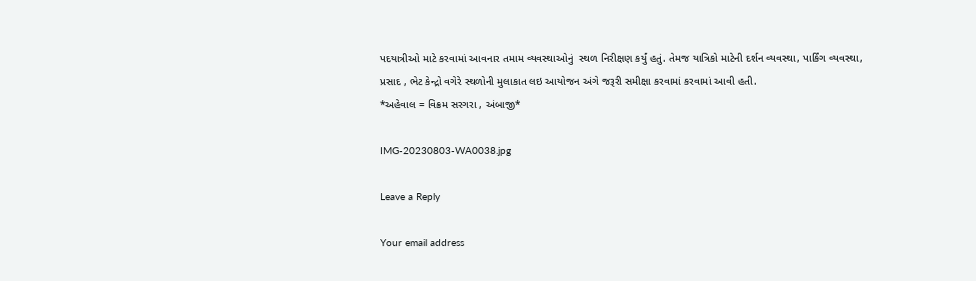પદયાત્રીઓ માટે કરવામાં આવનાર તમામ વ્યવસ્થાઓનું  સ્થળ નિરીક્ષણ કર્યું હતું. તેમજ યાત્રિકો માટેની દર્શન વ્યવસ્થા, પાર્કિંગ વ્યવસ્થા, પ્રસાદ , ભેટ કેન્દ્રો વગેરે સ્થળોની મુલાકાત લઇ આયોજન અંગે જરૂરી સમીક્ષા કરવામાં કરવામાં આવી હતી.
*અહેવાલ = વિક્રમ સરગરા , અંબાજી*

IMG-20230803-WA0038.jpg

Leave a Reply

Your email address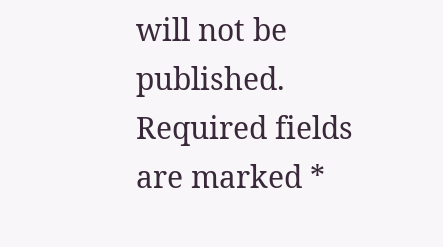will not be published. Required fields are marked *